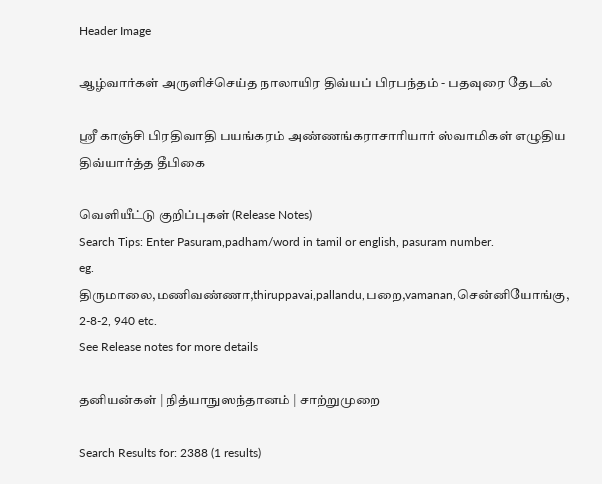Header Image

ஆழ்வார்கள் அருளிச்செய்த நாலாயிர திவ்யப் பிரபந்தம் - பதவுரை தேடல்

ஸ்ரீ காஞ்சி பிரதிவாதி பயங்கரம் அண்ணங்கராசாரியார் ஸ்வாமிகள் எழுதிய திவ்யார்த்த தீபிகை

வெளியீட்டு குறிப்புகள் (Release Notes)
Search Tips: Enter Pasuram,padham/word in tamil or english, pasuram number.
eg. திருமாலை,மணிவண்ணா,thiruppavai,pallandu,பறை,vamanan,சென்னியோங்கு, 2-8-2, 940 etc.
See Release notes for more details

தனியன்கள் | நித்யாநுஸந்தானம் | சாற்றுமுறை

Search Results for: 2388 (1 results)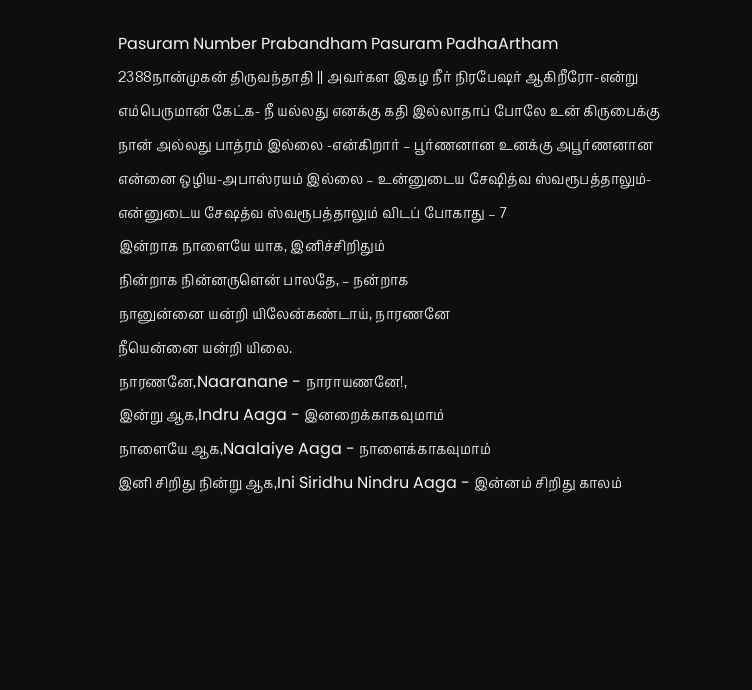Pasuram Number Prabandham Pasuram PadhaArtham
2388நான்முகன் திருவந்தாதி || அவர்கள இகழ நீர் நிரபேஷர் ஆகிறீரோ-என்று எம்பெருமான் கேட்க- நீ யல்லது எனக்கு கதி இல்லாதாப் போலே உன் கிருபைக்கு நான் அல்லது பாத்ரம் இல்லை -என்கிறார் – பூர்ணனான உனக்கு அபூர்ணனான என்னை ஒழிய-அபாஸ்ரயம் இல்லை – உன்னுடைய சேஷித்வ ஸ்வரூபத்தாலும்-என்னுடைய சேஷத்வ ஸ்வரூபத்தாலும் விடப் போகாது – 7
இன்றாக நாளையே யாக, இனிச்சிறிதும்
நின்றாக நின்னருளென் பாலதே, – நன்றாக
நானுன்னை யன்றி யிலேன்கண்டாய், நாரணனே
நீயென்னை யன்றி யிலை.
நாரணனே,Naaranane - நாராயணனே!,
இன்று ஆக,Indru Aaga - இனறைக்காகவுமாம்
நாளையே ஆக,Naalaiye Aaga - நாளைக்காகவுமாம்
இனி சிறிது நின்று ஆக,Ini Siridhu Nindru Aaga - இன்னம் சிறிது காலம்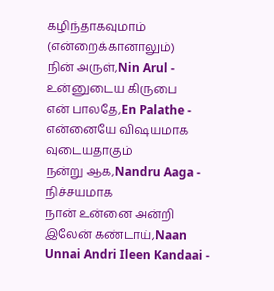கழிந்தாகவுமாம் (என்றைக்கானாலும்)
நின் அருள்,Nin Arul - உன்னுடைய கிருபை
என் பாலதே,En Palathe - என்னையே விஷயமாக வுடையதாகும்
நன்று ஆக,Nandru Aaga - நிச்சயமாக
நான் உன்னை அன்றி இலேன் கண்டாய்,Naan Unnai Andri Ileen Kandaai -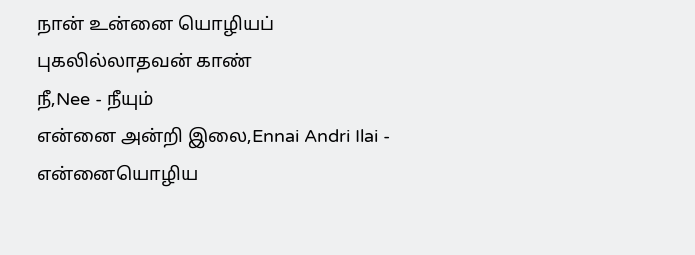நான் உன்னை யொழியப் புகலில்லாதவன் காண்
நீ,Nee - நீயும்
என்னை அன்றி இலை,Ennai Andri Ilai - என்னையொழிய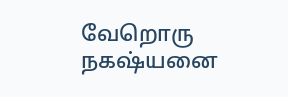வேறொரு நகஷ்யனை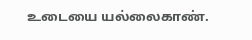உடையை யல்லைகாண்.